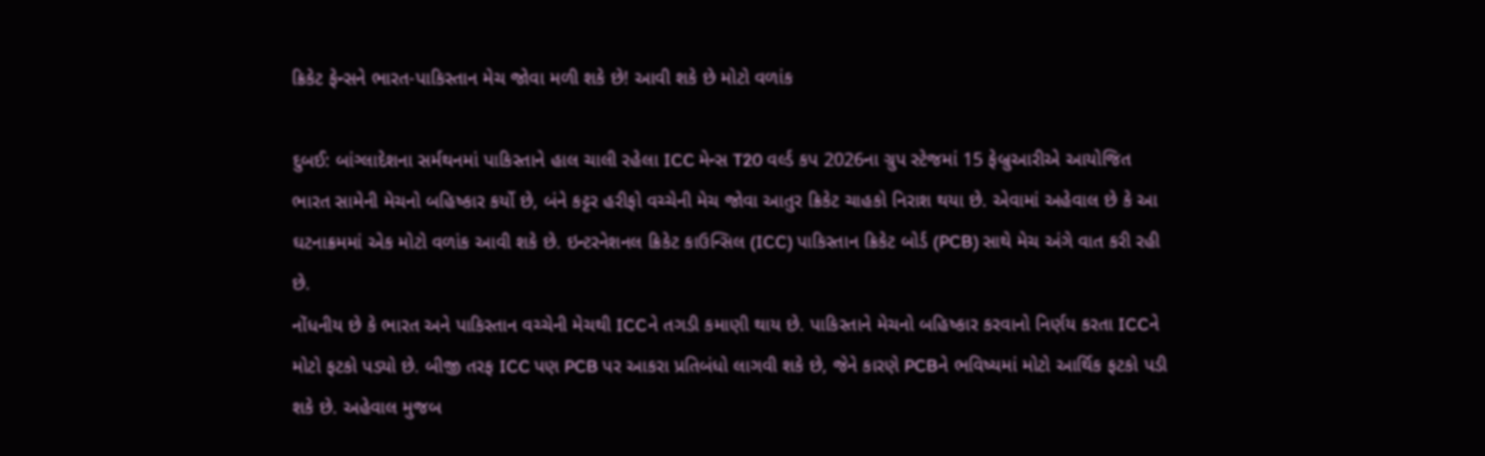ક્રિકેટ ફેન્સને ભારત-પાકિસ્તાન મેચ જોવા મળી શકે છે! આવી શકે છે મોટો વળાંક

દુબઈ: બાંગ્લાદેશના સર્મથનમાં પાકિસ્તાને હાલ ચાલી રહેલા ICC મેન્સ T20 વર્લ્ડ કપ 2026ના ગ્રુપ સ્ટેજમાં 15 ફેબ્રુઆરીએ આયોજિત ભારત સામેની મેચનો બહિષ્કાર કર્યો છે, બંને કટ્ટર હરીફો વચ્ચેની મેચ જોવા આતુર ક્રિકેટ ચાહકો નિરાશ થયા છે. એવામાં અહેવાલ છે કે આ ઘટનાક્રમમાં એક મોટો વળાંક આવી શકે છે. ઇન્ટરનેશનલ ક્રિકેટ કાઉન્સિલ (ICC) પાકિસ્તાન ક્રિકેટ બોર્ડ (PCB) સાથે મેચ અંગે વાત કરી રહી છે.
નોંધનીય છે કે ભારત અને પાકિસ્તાન વચ્ચેની મેચથી ICCને તગડી કમાણી થાય છે. પાકિસ્તાને મેચનો બહિષ્કાર કરવાનો નિર્ણય કરતા ICCને મોટો ફટકો પડ્યો છે. બીજી તરફ ICC પણ PCB પર આકરા પ્રતિબંધો લાગવી શકે છે, જેને કારણે PCBને ભવિષ્યમાં મોટો આર્થિક ફટકો પડી શકે છે. અહેવાલ મુજબ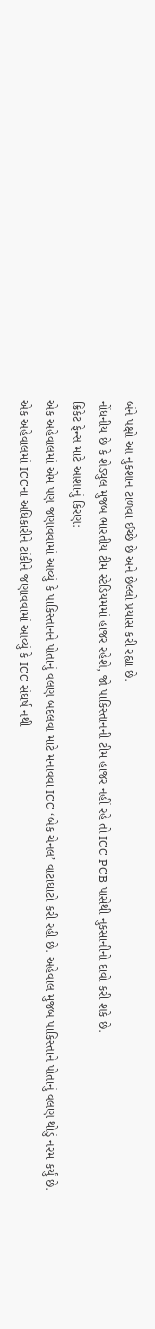બંને પક્ષો આ નુકશાન ટાળવા ઈચ્છે છે અને છેલ્લો પ્રયાસ કરી રહ્યા છે.
નોંધનીય છે કે શેડ્યુલ મુજબ ભારતીય ટીમ સ્ટેડિયમમાં હાજર રહેશે, જો પાકિસ્તાનની ટીમ હાજર નહીં રહે તો ICC PCB પાસેથી નુકસાનીનો દાવો કરી શકે છે.
ક્રિકેટ ફેન્સ માટે આશાનું કિરણ:
એક અહેવાલમાં એમ પણ જણાવવામાં આવ્યું કે પાકિસ્તાનને પોતાનું વલણ બદલવા માટે મનાવવા ICC ‘બેક ચેનલ’ વાટાઘાટો કરી રહી છે. અહેવાલ મુજબ પાકિસ્તાને પોતાનું વલણ થોડું નરમ કર્યું છે.
એક અહેવાલમાં ICCના અધિકારીને ટાંકીને જણાવવામાં આવ્યું કે ICC સંઘર્ષ નથી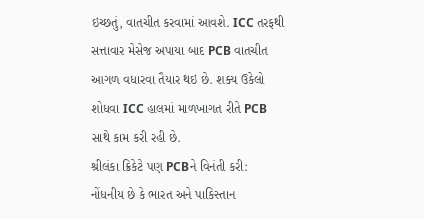ઇચ્છતું, વાતચીત કરવામાં આવશે. ICC તરફથી સત્તાવાર મેસેજ અપાયા બાદ PCB વાતચીત આગળ વધારવા તૈયાર થઇ છે. શક્ય ઉકેલો શોધવા ICC હાલમાં માળખાગત રીતે PCB સાથે કામ કરી રહી છે.
શ્રીલંકા ક્રિકેટે પણ PCBને વિનંતી કરી:
નોંધનીય છે કે ભારત અને પાકિસ્તાન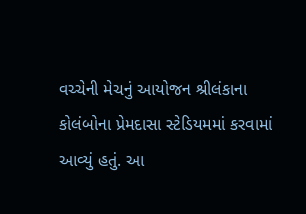વચ્ચેની મેચનું આયોજન શ્રીલંકાના કોલંબોના પ્રેમદાસા સ્ટેડિયમમાં કરવામાં આવ્યું હતું. આ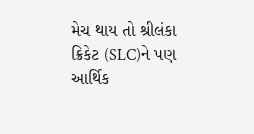મેચ થાય તો શ્રીલંકા ક્રિકેટ (SLC)ને પણ આર્થિક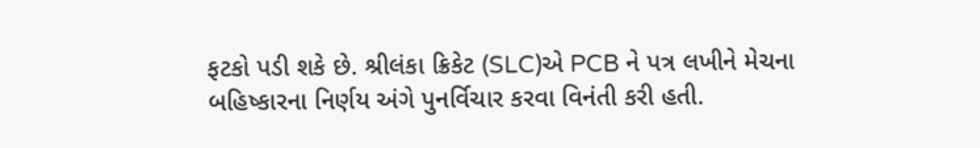ફટકો પડી શકે છે. શ્રીલંકા ક્રિકેટ (SLC)એ PCB ને પત્ર લખીને મેચના બહિષ્કારના નિર્ણય અંગે પુનર્વિચાર કરવા વિનંતી કરી હતી.